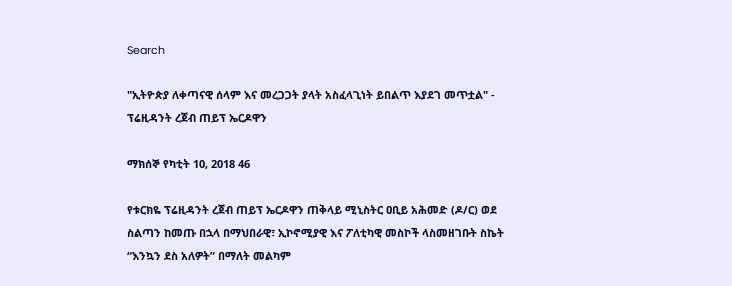Search

"ኢትዮጵያ ለቀጣናዊ ሰላም እና መረጋጋት ያላት አስፈላጊነት ይበልጥ እያደገ መጥቷል" - ፕሬዚዳንት ረጀብ ጠይፕ ኤርዶዋን

ማክሰኞ የካቲት 10, 2018 46

የቱርክዬ ፕሬዚዳንት ረጀብ ጠይፕ ኤርዶዋን ጠቅላይ ሚኒስትር ዐቢይ አሕመድ (ዶ/ር) ወደ ስልጣን ከመጡ በኋላ በማህበራዊ፣ ኢኮኖሚያዊ እና ፖለቲካዊ መስኮች ላስመዘገቡት ስኬት “እንኳን ደስ አለዎት” በማለት መልካም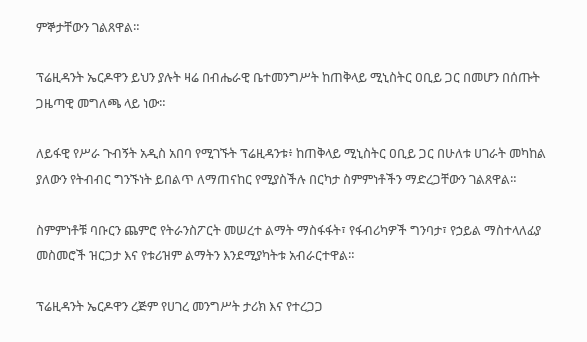ምኞታቸውን ገልጸዋል።

ፕሬዚዳንት ኤርዶዋን ይህን ያሉት ዛሬ በብሔራዊ ቤተመንግሥት ከጠቅላይ ሚኒስትር ዐቢይ ጋር በመሆን በሰጡት ጋዜጣዊ መግለጫ ላይ ነው።

ለይፋዊ የሥራ ጉብኝት አዲስ አበባ የሚገኙት ፕሬዚዳንቱ፥ ከጠቅላይ ሚኒስትር ዐቢይ ጋር በሁለቱ ሀገራት መካከል ያለውን የትብብር ግንኙነት ይበልጥ ለማጠናከር የሚያስችሉ በርካታ ስምምነቶችን ማድረጋቸውን ገልጸዋል።

ስምምነቶቹ ባቡርን ጨምሮ የትራንስፖርት መሠረተ ልማት ማስፋፋት፣ የፋብሪካዎች ግንባታ፣ የኃይል ማስተላለፊያ መስመሮች ዝርጋታ እና የቱሪዝም ልማትን እንደሚያካትቱ አብራርተዋል።

ፕሬዚዳንት ኤርዶዋን ረጅም የሀገረ መንግሥት ታሪክ እና የተረጋጋ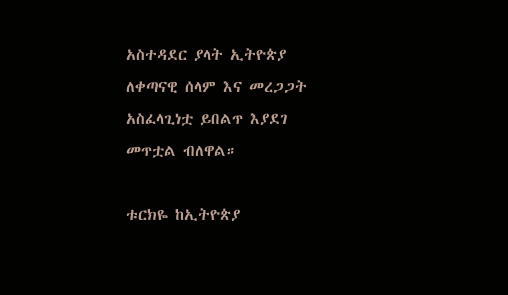አስተዳደር ያላት ኢትዮጵያ ለቀጣናዊ ሰላም እና መረጋጋት አስፈላጊነቷ ይበልጥ እያደገ መጥቷል ብለዋል።

ቱርክዬ ከኢትዮጵያ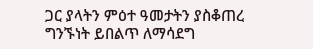ጋር ያላትን ምዕተ ዓመታትን ያስቆጠረ ግንኙነት ይበልጥ ለማሳደግ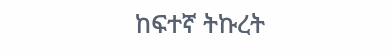ከፍተኛ ትኩረት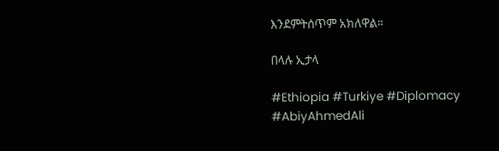እንደምትሰጥም አክለዋል።

በላሉ ኢታላ

#Ethiopia #Turkiye #Diplomacy #AbiyAhmedAli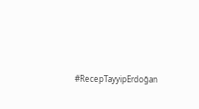#RecepTayyipErdoğan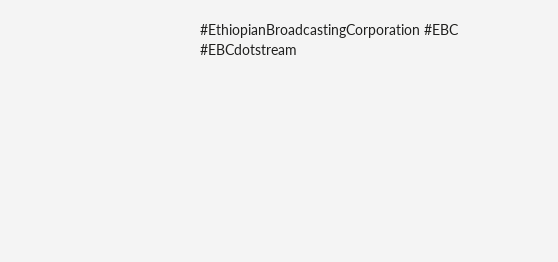#EthiopianBroadcastingCorporation #EBC #EBCdotstream